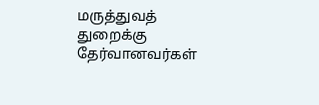மருத்துவத் துறைக்கு தேர்வானவர்கள்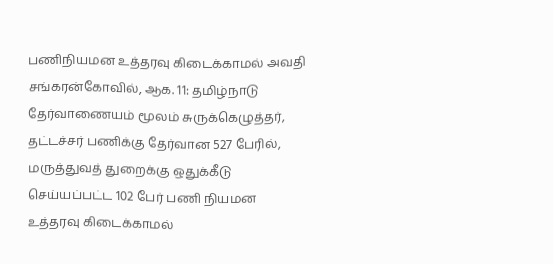பணிநியமன உத்தரவு கிடைக்காமல் அவதி
சங்கரன்கோவில், ஆக. 11: தமிழ்நாடு தேர்வாணையம் மூலம் சுருக்கெழுத்தர், தட்டச்சர் பணிக்கு தேர்வான 527 பேரில், மருத்துவத் துறைக்கு ஒதுக்கீடு செய்யப்பட்ட 102 பேர் பணி நியமன உத்தரவு கிடைக்காமல்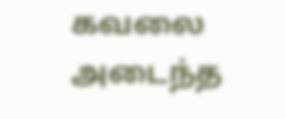கவலை அடைந்த